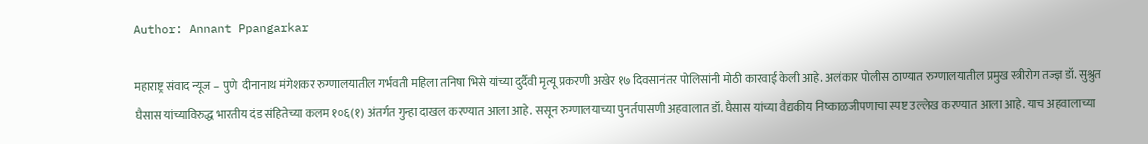Author: Annant Ppangarkar

महाराष्ट्र संवाद न्यूज – पुणे  दीनानाथ मंगेशकर रुग्णालयातील गर्भवती महिला तनिषा भिसे यांच्या दुर्दैवी मृत्यू प्रकरणी अखेर १७ दिवसानंतर पोलिसांनी मोठी कारवाई केली आहे. अलंकार पोलीस ठाण्यात रुग्णालयातील प्रमुख स्त्रीरोग तज्ज्ञ डॉ. सुश्रुत घैसास यांच्याविरुद्ध भारतीय दंड संहितेच्या कलम १०६(१) अंतर्गत गुन्हा दाखल करण्यात आला आहे. ससून रुग्णालयाच्या पुनर्तपासणी अहवालात डॉ. घैसास यांच्या वैद्यकीय निष्काळजीपणाचा स्पष्ट उल्लेख करण्यात आला आहे. याच अहवालाच्या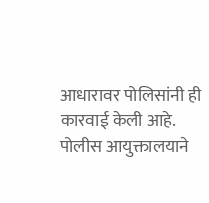आधारावर पोलिसांनी ही कारवाई केली आहे. पोलीस आयुक्तालयाने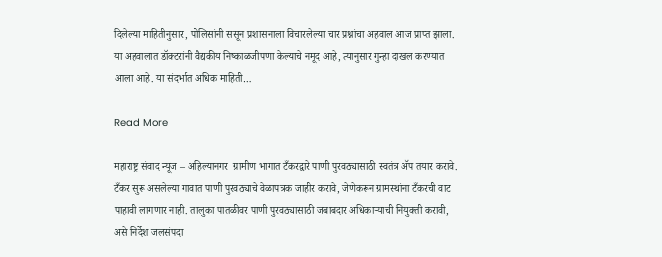दिलेल्या माहितीनुसार, पोलिसांनी ससून प्रशासनाला विचारलेल्या चार प्रश्नांचा अहवाल आज प्राप्त झाला. या अहवालात डॉक्टरांनी वैद्यकीय निष्काळजीपणा केल्याचे नमूद आहे, त्यानुसार गुन्हा दाखल करण्यात आला आहे. या संदर्भात अधिक माहिती…

Read More

महाराष्ट्र संवाद न्यूज – अहिल्यानगर  ग्रामीण भागात टँकरद्वारे पाणी पुरवठ्यासाठी स्वतंत्र ॲप तयार करावे. टँकर सुरू असलेल्या गावात पाणी पुरवठ्याचे वेळापत्रक जाहीर करावे, जेणेकरून ग्रामस्थांना टँकरची वाट पाहावी लागणार नाही. तालुका पातळीवर पाणी पुरवठ्यासाठी जबाबदार अधिकाऱ्याची नियुक्ती करावी, असे निर्देश जलसंपदा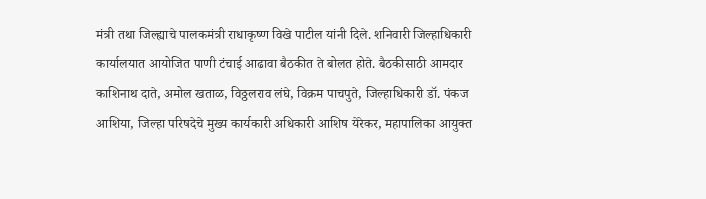मंत्री तथा जिल्ह्याचे पालकमंत्री राधाकृष्ण विखे पाटील यांनी दिले. शनिवारी जिल्हाधिकारी कार्यालयात आयोजित पाणी टंचाई आढावा बैठकीत ते बोलत होते. बैठकीसाठी आमदार काशिनाथ दाते, अमोल खताळ, विठ्ठलराव लंघे, विक्रम पाचपुते, जिल्हाधिकारी डॉ. पंकज आशिया, जिल्हा परिषदेचे मुख्य कार्यकारी अधिकारी आशिष येरेकर, महापालिका आयुक्त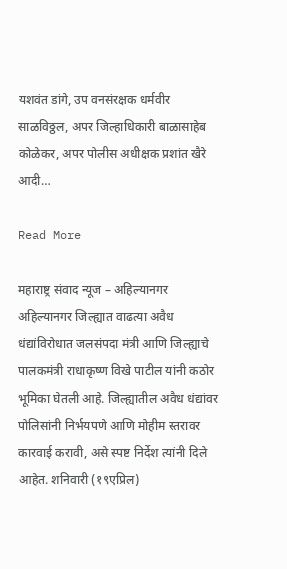यशवंत डांगे, उप वनसंरक्षक धर्मवीर साळविठ्ठल, अपर जिल्हाधिकारी बाळासाहेब कोळेकर, अपर पोलीस अधीक्षक प्रशांत खैरे आदी…

Read More

महाराष्ट्र संवाद न्यूज – अहिल्यानगर  अहिल्यानगर जिल्ह्यात वाढत्या अवैध धंद्यांविरोधात जलसंपदा मंत्री आणि जिल्ह्याचे पालकमंत्री राधाकृष्ण विखे पाटील यांनी कठोर भूमिका घेतली आहे. जिल्ह्यातील अवैध धंद्यांवर पोलिसांनी निर्भयपणे आणि मोहीम स्तरावर कारवाई करावी, असे स्पष्ट निर्देश त्यांनी दिले आहेत. शनिवारी (१९एप्रिल)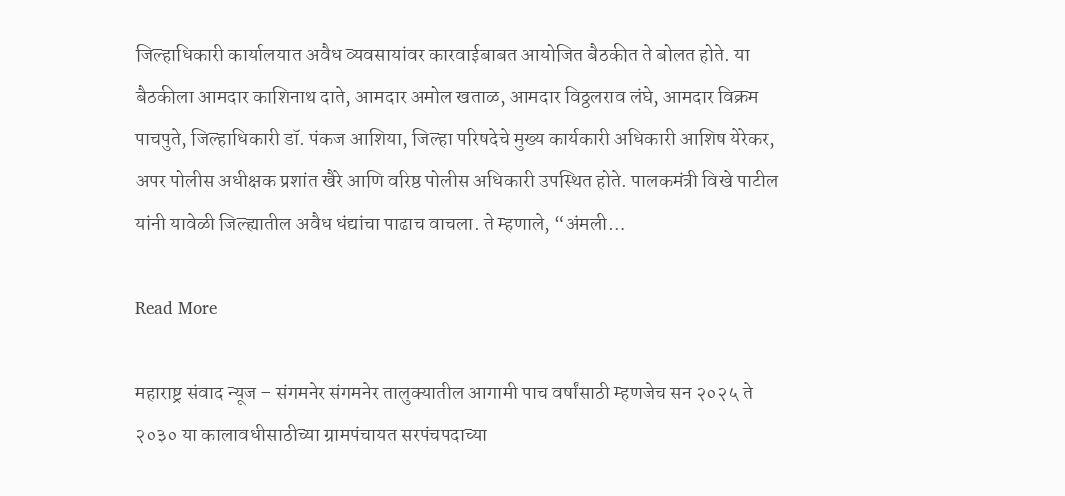जिल्हाधिकारी कार्यालयात अवैध व्यवसायांवर कारवाईबाबत आयोजित बैठकीत ते बोलत होते. या बैठकीला आमदार काशिनाथ दाते, आमदार अमोल खताळ, आमदार विठ्ठलराव लंघे, आमदार विक्रम पाचपुते, जिल्हाधिकारी डॉ. पंकज आशिया, जिल्हा परिषदेचे मुख्य कार्यकारी अधिकारी आशिष येरेकर, अपर पोलीस अधीक्षक प्रशांत खैरे आणि वरिष्ठ पोलीस अधिकारी उपस्थित होते. पालकमंत्री विखे पाटील यांनी यावेळी जिल्ह्यातील अवैध धंद्यांचा पाढाच वाचला. ते म्हणाले, “अंमली…

Read More

महाराष्ट्र संवाद न्यूज – संगमनेर संगमनेर तालुक्यातील आगामी पाच वर्षांसाठी म्हणजेच सन २०२५ ते २०३० या कालावधीसाठीच्या ग्रामपंचायत सरपंचपदाच्या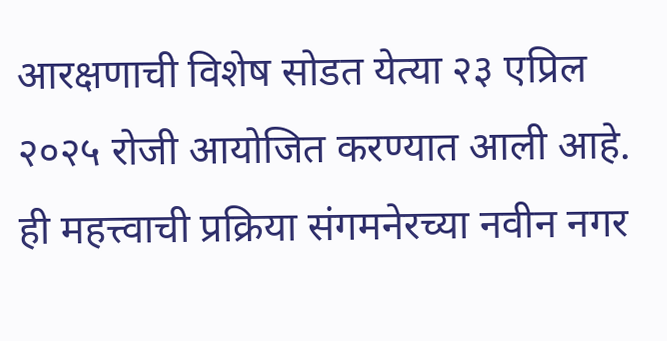आरक्षणाची विशेष सोडत येत्या २३ एप्रिल २०२५ रोजी आयोजित करण्यात आली आहे. ही महत्त्वाची प्रक्रिया संगमनेरच्या नवीन नगर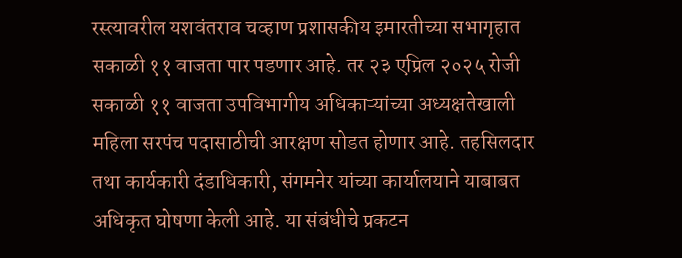रस्त्यावरील यशवंतराव चव्हाण प्रशासकीय इमारतीच्या सभागृहात सकाळी ११ वाजता पार पडणार आहे. तर २३ एप्रिल २०२५ रोजी सकाळी ११ वाजता उपविभागीय अधिकाऱ्यांच्या अध्यक्षतेखाली महिला सरपंच पदासाठीची आरक्षण सोडत होणार आहे. तहसिलदार तथा कार्यकारी दंडाधिकारी, संगमनेर यांच्या कार्यालयाने याबाबत अधिकृत घोषणा केली आहे. या संबंधीचे प्रकटन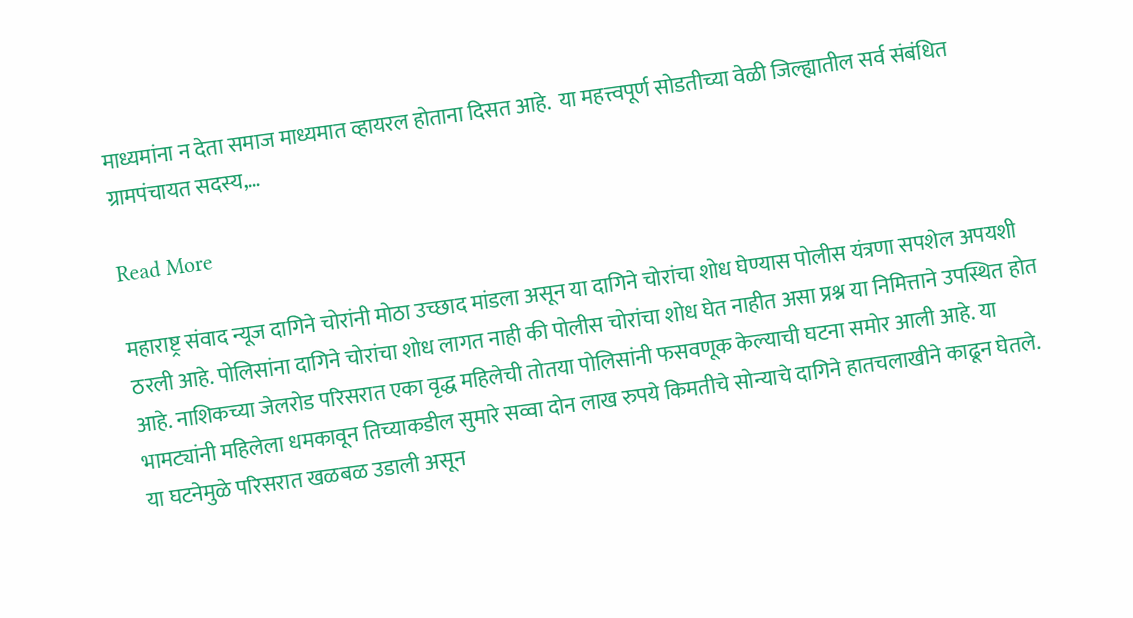माध्यमांना न देता समाज माध्यमात व्हायरल होताना दिसत आहे.  या महत्त्वपूर्ण सोडतीच्या वेळी जिल्ह्यातील सर्व संबंधित ग्रामपंचायत सदस्य,…

Read More

महाराष्ट्र संवाद न्यूज दागिने चोरांनी मोठा उच्छाद मांडला असून या दागिने चोरांचा शोध घेण्यास पोलीस यंत्रणा सपशेल अपयशी ठरली आहे. पोलिसांना दागिने चोरांचा शोध लागत नाही की पोलीस चोरांचा शोध घेत नाहीत असा प्रश्न या निमित्ताने उपस्थित होत आहे. नाशिकच्या जेलरोड परिसरात एका वृद्ध महिलेची तोतया पोलिसांनी फसवणूक केल्याची घटना समोर आली आहे. या भामट्यांनी महिलेला धमकावून तिच्याकडील सुमारे सव्वा दोन लाख रुपये किमतीचे सोन्याचे दागिने हातचलाखीने काढून घेतले. या घटनेमुळे परिसरात खळबळ उडाली असून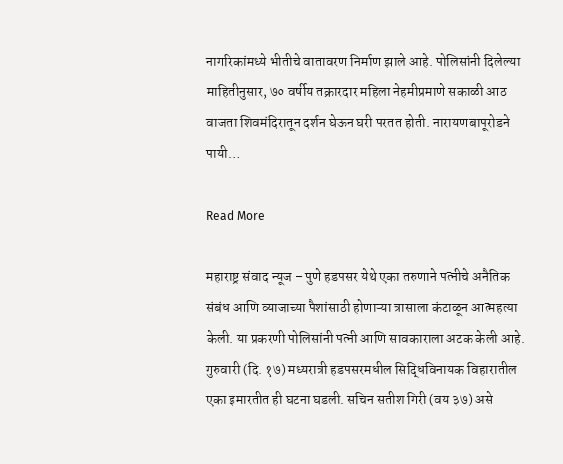नागरिकांमध्ये भीतीचे वातावरण निर्माण झाले आहे. पोलिसांनी दिलेल्या माहितीनुसार, ७० वर्षीय तक्रारदार महिला नेहमीप्रमाणे सकाळी आठ वाजता शिवमंदिरातून दर्शन घेऊन घरी परतत होती. नारायणबापूरोडने पायी…

Read More

महाराष्ट्र संवाद न्यूज – पुणे हडपसर येथे एका तरुणाने पत्नीचे अनैतिक संबंध आणि व्याजाच्या पैशांसाठी होणाऱ्या त्रासाला कंटाळून आत्महत्या केली. या प्रकरणी पोलिसांनी पत्नी आणि सावकाराला अटक केली आहे. गुरुवारी (दि. १७) मध्यरात्री हडपसरमधील सिद्धिविनायक विहारातील एका इमारतीत ही घटना घडली. सचिन सतीश गिरी (वय ३७) असे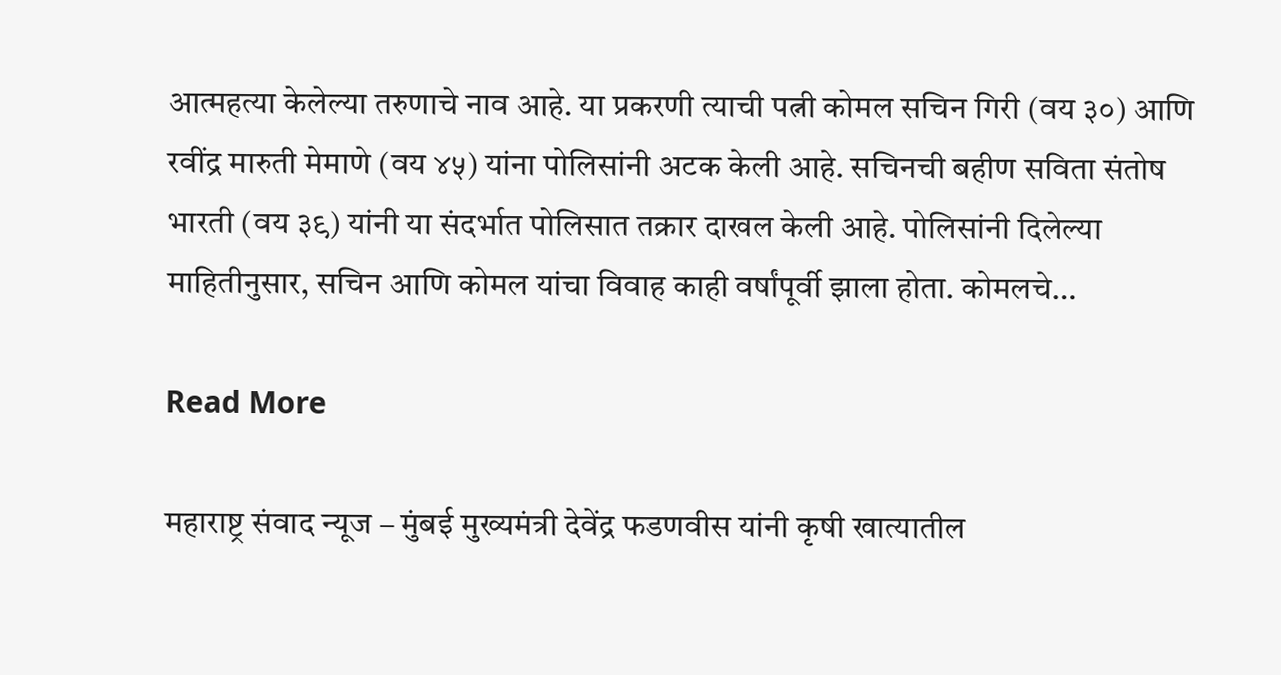आत्महत्या केलेल्या तरुणाचे नाव आहे. या प्रकरणी त्याची पत्नी कोमल सचिन गिरी (वय ३०) आणि रवींद्र मारुती मेमाणे (वय ४५) यांना पोलिसांनी अटक केली आहे. सचिनची बहीण सविता संतोष भारती (वय ३९) यांनी या संदर्भात पोलिसात तक्रार दाखल केली आहे. पोलिसांनी दिलेल्या माहितीनुसार, सचिन आणि कोमल यांचा विवाह काही वर्षांपूर्वी झाला होता. कोमलचे…

Read More

महाराष्ट्र संवाद न्यूज – मुंबई मुख्यमंत्री देवेंद्र फडणवीस यांनी कृषी खात्यातील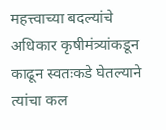महत्त्वाच्या बदल्यांचे अधिकार कृषीमंत्र्यांकडून काढून स्वतःकडे घेतल्याने त्यांचा कल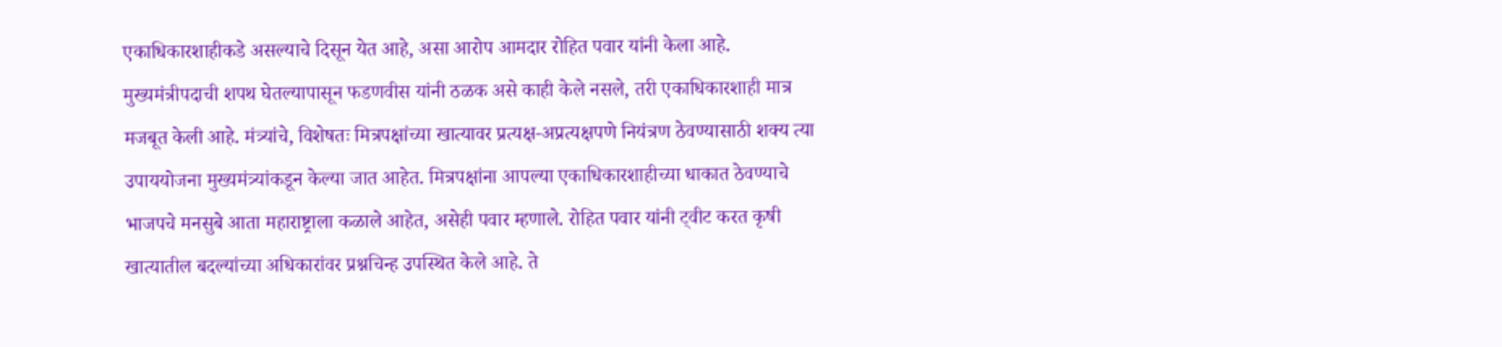एकाधिकारशाहीकडे असल्याचे दिसून येत आहे, असा आरोप आमदार रोहित पवार यांनी केला आहे. मुख्यमंत्रीपदाची शपथ घेतल्यापासून फडणवीस यांनी ठळक असे काही केले नसले, तरी एकाधिकारशाही मात्र मजबूत केली आहे. मंत्र्यांचे, विशेषतः मित्रपक्षांच्या खात्यावर प्रत्यक्ष-अप्रत्यक्षपणे नियंत्रण ठेवण्यासाठी शक्य त्या उपाययोजना मुख्यमंत्र्यांकडून केल्या जात आहेत. मित्रपक्षांना आपल्या एकाधिकारशाहीच्या धाकात ठेवण्याचे भाजपचे मनसुबे आता महाराष्ट्राला कळाले आहेत, असेही पवार म्हणाले. रोहित पवार यांनी ट्वीट करत कृषी खात्यातील बदल्यांच्या अधिकारांवर प्रश्नचिन्ह उपस्थित केले आहे. ते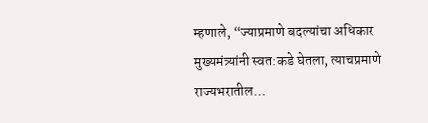म्हणाले, “ज्याप्रमाणे बदल्यांचा अधिकार मुख्यमंत्र्यांनी स्वत:कडे घेतला, त्याचप्रमाणे राज्यभरातील…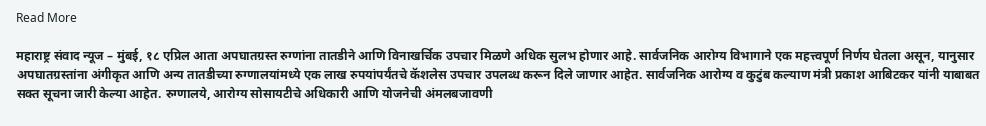Read More

महाराष्ट्र संवाद न्यूज – मुंबई, १८ एप्रिल आता अपघातग्रस्त रुग्णांना तातडीने आणि विनाखर्चिक उपचार मिळणे अधिक सुलभ होणार आहे. सार्वजनिक आरोग्य विभागाने एक महत्त्वपूर्ण निर्णय घेतला असून, यानुसार अपघातग्रस्तांना अंगीकृत आणि अन्य तातडीच्या रुग्णालयांमध्ये एक लाख रुपयांपर्यंतचे कॅशलेस उपचार उपलब्ध करून दिले जाणार आहेत. सार्वजनिक आरोग्य व कुटुंब कल्याण मंत्री प्रकाश आबिटकर यांनी याबाबत सक्त सूचना जारी केल्या आहेत. रुग्णालये, आरोग्य सोसायटीचे अधिकारी आणि योजनेची अंमलबजावणी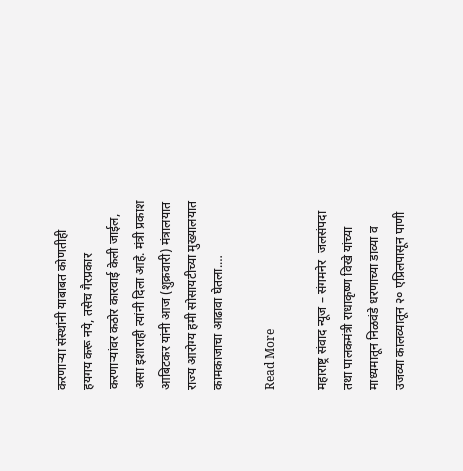करणाऱ्या संस्थांनी याबाबत कोणतीही हयगय करू नये, तसेच गैरप्रकार करणाऱ्यांवर कठोर कारवाई केली जाईल, असा इशाराही त्यांनी दिला आहे. मंत्री प्रकाश आबिटकर यांनी आज (शुक्रवारी) मंत्रालयात राज्य आरोग्य हमी सोसायटीच्या मुख्यालयात कामकाजाचा आढावा घेतला.…

Read More

महाराष्ट्र संवाद न्यूज – संगमनेर  जलसंपदा तथा पालकमंत्री राधाकृष्ण विखे यांच्या माध्यमातून निळवंडे धरणाच्या डाव्या व उजव्या कालव्यातून २० एप्रिलपासून पाणी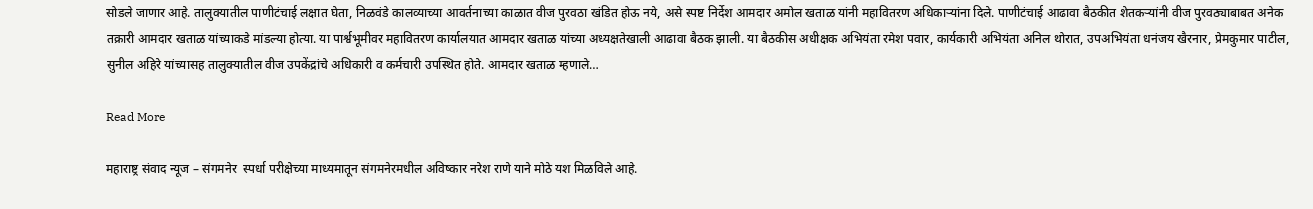सोडले जाणार आहे. तालुक्यातील पाणीटंचाई लक्षात घेता, निळवंडे कालव्याच्या आवर्तनाच्या काळात वीज पुरवठा खंडित होऊ नये, असे स्पष्ट निर्देश आमदार अमोल खताळ यांनी महावितरण अधिकाऱ्यांना दिले. पाणीटंचाई आढावा बैठकीत शेतकऱ्यांनी वीज पुरवठ्याबाबत अनेक तक्रारी आमदार खताळ यांच्याकडे मांडल्या होत्या. या पार्श्वभूमीवर महावितरण कार्यालयात आमदार खताळ यांच्या अध्यक्षतेखाली आढावा बैठक झाली. या बैठकीस अधीक्षक अभियंता रमेश पवार, कार्यकारी अभियंता अनिल थोरात, उपअभियंता धनंजय खैरनार, प्रेमकुमार पाटील, सुनील अहिरे यांच्यासह तालुक्यातील वीज उपकेंद्रांचे अधिकारी व कर्मचारी उपस्थित होते. आमदार खताळ म्हणाले…

Read More

महाराष्ट्र संवाद न्यूज – संगमनेर  स्पर्धा परीक्षेच्या माध्यमातून संगमनेरमधील अविष्कार नरेश राणे याने मोठे यश मिळविले आहे.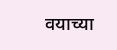वयाच्या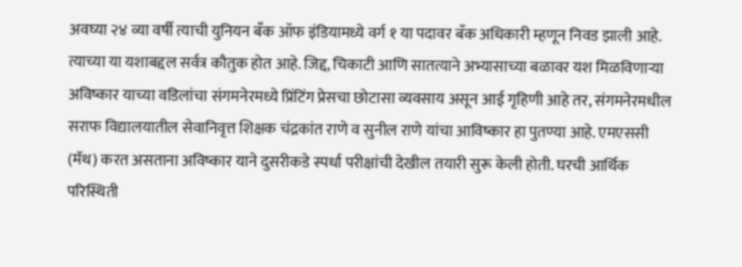अवघ्या २४ व्या वर्षी त्याची युनियन बँक ऑफ इंडियामध्ये वर्ग १ या पदावर बँक अधिकारी म्हणून निवड झाली आहे. त्याच्या या यशाबद्दल सर्वत्र कौतुक होत आहे. जिद्द, चिकाटी आणि सातत्याने अभ्यासाच्या बळावर यश मिळविणाऱ्या अविष्कार याच्या वडिलांचा संगमनेरमध्ये प्रिंटिंग प्रेसचा छोटासा व्यवसाय असून आई गृहिणी आहे तर, संगमनेरमधील सराफ विद्यालयातील सेवानिवृत्त शिक्षक चंद्रकांत राणे व सुनील राणे यांचा आविष्कार हा पुतण्या आहे. एमएससी (मॅथ) करत असताना अविष्कार याने दुसरीकडे स्पर्धा परीक्षांची देखील तयारी सुरू केली होती. घरची आर्थिक परिस्थिती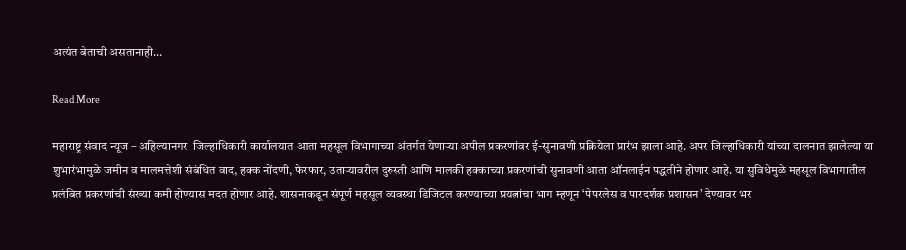अत्यंत बेताची असतानाही…

Read More

महाराष्ट्र संवाद न्यूज – अहिल्यानगर  जिल्हाधिकारी कार्यालयात आता महसूल विभागाच्या अंतर्गत येणाऱ्या अपील प्रकरणांवर ई-सुनावणी प्रक्रियेला प्रारंभ झाला आहे. अपर जिल्हाधिकारी यांच्या दालनात झालेल्या या शुभारंभामुळे जमीन व मालमत्तेशी संबंधित वाद, हक्क नोंदणी, फेरफार, उताऱ्यावरील दुरुस्ती आणि मालकी हक्काच्या प्रकरणांची सुनावणी आता ऑनलाईन पद्धतीने होणार आहे. या सुविधेमुळे महसूल विभागातील प्रलंबित प्रकरणांची संख्या कमी होण्यास मदत होणार आहे. शासनाकडून संपूर्ण महसूल व्यवस्था डिजिटल करण्याच्या प्रयत्नांचा भाग म्हणून ‘पेपरलेस व पारदर्शक प्रशासन’ देण्यावर भर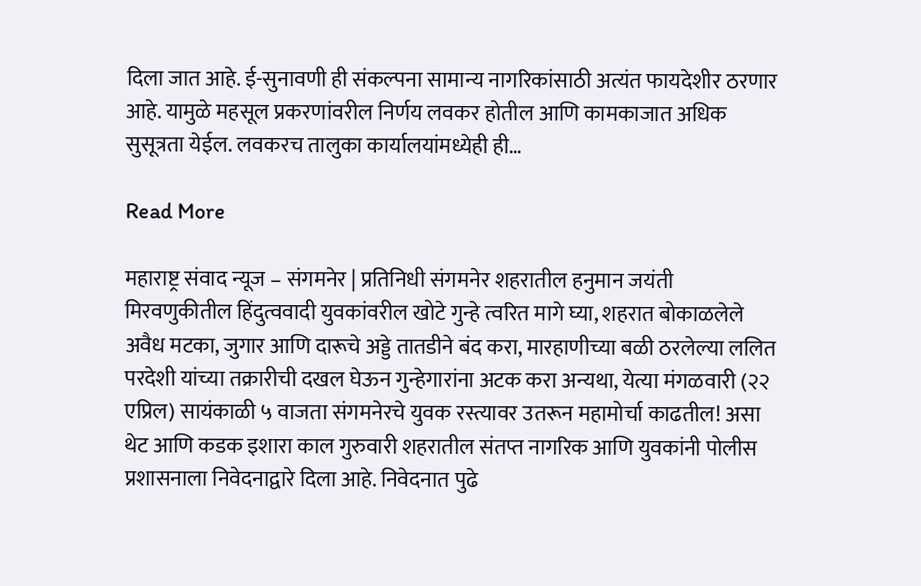दिला जात आहे. ई-सुनावणी ही संकल्पना सामान्य नागरिकांसाठी अत्यंत फायदेशीर ठरणार आहे. यामुळे महसूल प्रकरणांवरील निर्णय लवकर होतील आणि कामकाजात अधिक सुसूत्रता येईल. लवकरच तालुका कार्यालयांमध्येही ही…

Read More

महाराष्ट्र संवाद न्यूज – संगमनेर | प्रतिनिधी संगमनेर शहरातील हनुमान जयंती मिरवणुकीतील हिंदुत्ववादी युवकांवरील खोटे गुन्हे त्वरित मागे घ्या, शहरात बोकाळलेले अवैध मटका, जुगार आणि दारूचे अड्डे तातडीने बंद करा, मारहाणीच्या बळी ठरलेल्या ललित परदेशी यांच्या तक्रारीची दखल घेऊन गुन्हेगारांना अटक करा अन्यथा, येत्या मंगळवारी (२२ एप्रिल) सायंकाळी ५ वाजता संगमनेरचे युवक रस्त्यावर उतरून महामोर्चा काढतील! असा थेट आणि कडक इशारा काल गुरुवारी शहरातील संतप्त नागरिक आणि युवकांनी पोलीस प्रशासनाला निवेदनाद्वारे दिला आहे. निवेदनात पुढे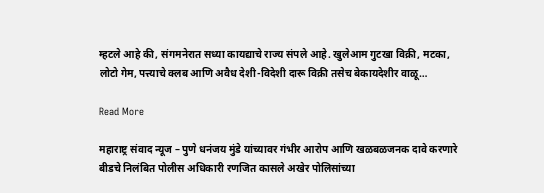म्हटले आहे की, संगमनेरात सध्या कायद्याचे राज्य संपले आहे. खुलेआम गुटखा विक्री, मटका, लोटो गेम, पत्त्याचे क्लब आणि अवैध देशी-विदेशी दारू विक्री तसेच बेकायदेशीर वाळू…

Read More

महाराष्ट्र संवाद न्यूज – पुणे धनंजय मुंडे यांच्यावर गंभीर आरोप आणि खळबळजनक दावे करणारे बीडचे निलंबित पोलीस अधिकारी रणजित कासले अखेर पोलिसांच्या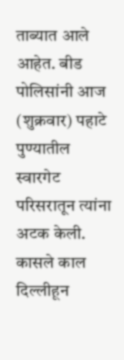ताब्यात आले आहेत. बीड पोलिसांनी आज (शुक्रवार) पहाटे पुण्यातील स्वारगेट परिसरातून त्यांना अटक केली. कासले काल दिल्लीहून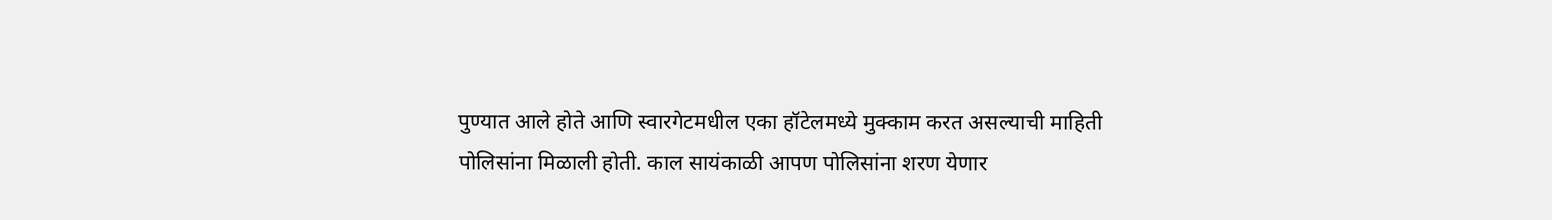पुण्यात आले होते आणि स्वारगेटमधील एका हॉटेलमध्ये मुक्काम करत असल्याची माहिती पोलिसांना मिळाली होती. काल सायंकाळी आपण पोलिसांना शरण येणार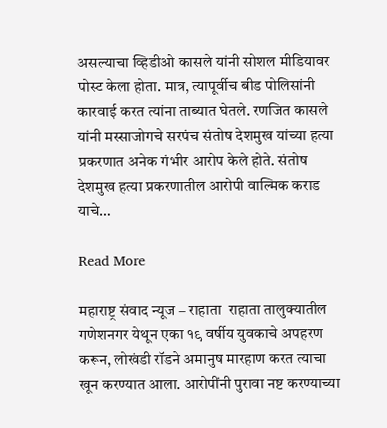असल्याचा व्हिडीओ कासले यांनी सोशल मीडियावर पोस्ट केला होता. मात्र, त्यापूर्वीच बीड पोलिसांनी कारवाई करत त्यांना ताब्यात घेतले. रणजित कासले यांनी मस्साजोगचे सरपंच संतोष देशमुख यांच्या हत्या प्रकरणात अनेक गंभीर आरोप केले होते. संतोष देशमुख हत्या प्रकरणातील आरोपी वाल्मिक कराड याचे…

Read More

महाराष्ट्र संवाद न्यूज – राहाता  राहाता तालुक्यातील गणेशनगर येथून एका १९ वर्षीय युवकाचे अपहरण करून, लोखंडी रॉडने अमानुष मारहाण करत त्याचा खून करण्यात आला. आरोपींनी पुरावा नष्ट करण्याच्या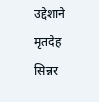उद्देशाने मृतदेह सिन्नर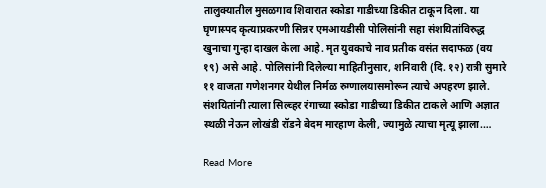तालुक्यातील मुसळगाव शिवारात स्कोडा गाडीच्या डिकीत टाकून दिला. या घृणास्पद कृत्याप्रकरणी सिन्नर एमआयडीसी पोलिसांनी सहा संशयितांविरुद्ध खुनाचा गुन्हा दाखल केला आहे. मृत युवकाचे नाव प्रतीक वसंत सदाफळ (वय १९) असे आहे. पोलिसांनी दिलेल्या माहितीनुसार, शनिवारी (दि. १२) रात्री सुमारे ११ वाजता गणेशनगर येथील निर्मळ रुग्णालयासमोरून त्याचे अपहरण झाले. संशयितांनी त्याला सिल्व्हर रंगाच्या स्कोडा गाडीच्या डिकीत टाकले आणि अज्ञात स्थळी नेऊन लोखंडी रॉडने बेदम मारहाण केली, ज्यामुळे त्याचा मृत्यू झाला.…

Read More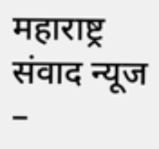महाराष्ट्र संवाद न्यूज –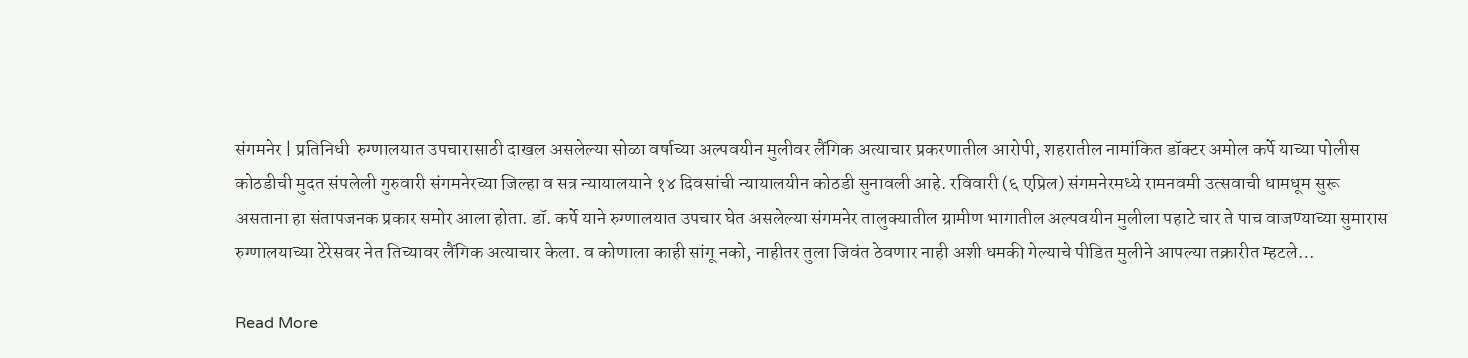संगमनेर | प्रतिनिधी  रुग्णालयात उपचारासाठी दाखल असलेल्या सोळा वर्षाच्या अल्पवयीन मुलीवर लैंगिक अत्याचार प्रकरणातील आरोपी, शहरातील नामांकित डॉक्टर अमोल कर्पे याच्या पोलीस कोठडीची मुदत संपलेली गुरुवारी संगमनेरच्या जिल्हा व सत्र न्यायालयाने १४ दिवसांची न्यायालयीन कोठडी सुनावली आहे. रविवारी (६ एप्रिल) संगमनेरमध्ये रामनवमी उत्सवाची धामधूम सुरू असताना हा संतापजनक प्रकार समोर आला होता. डॉ. कर्पे याने रुग्णालयात उपचार घेत असलेल्या संगमनेर तालुक्यातील ग्रामीण भागातील अल्पवयीन मुलीला पहाटे चार ते पाच वाजण्याच्या सुमारास रुग्णालयाच्या टेरेसवर नेत तिच्यावर लैंगिक अत्याचार केला. व कोणाला काही सांगू नको, नाहीतर तुला जिवंत ठेवणार नाही अशी धमकी गेल्याचे पीडित मुलीने आपल्या तक्रारीत म्हटले…

Read More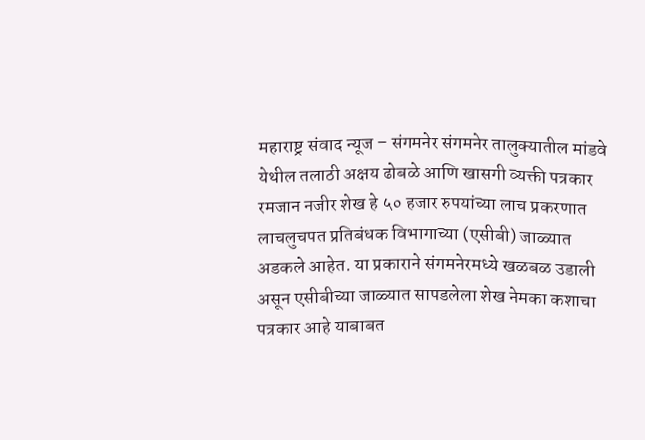महाराष्ट्र संवाद न्यूज – संगमनेर संगमनेर तालुक्यातील मांडवे येथील तलाठी अक्षय ढोबळे आणि खासगी व्यक्ती पत्रकार रमजान नजीर शेख हे ५० हजार रुपयांच्या लाच प्रकरणात लाचलुचपत प्रतिबंधक विभागाच्या (एसीबी) जाळ्यात अडकले आहेत. या प्रकाराने संगमनेरमध्ये खळबळ उडाली असून एसीबीच्या जाळ्यात सापडलेला शेख नेमका कशाचा पत्रकार आहे याबाबत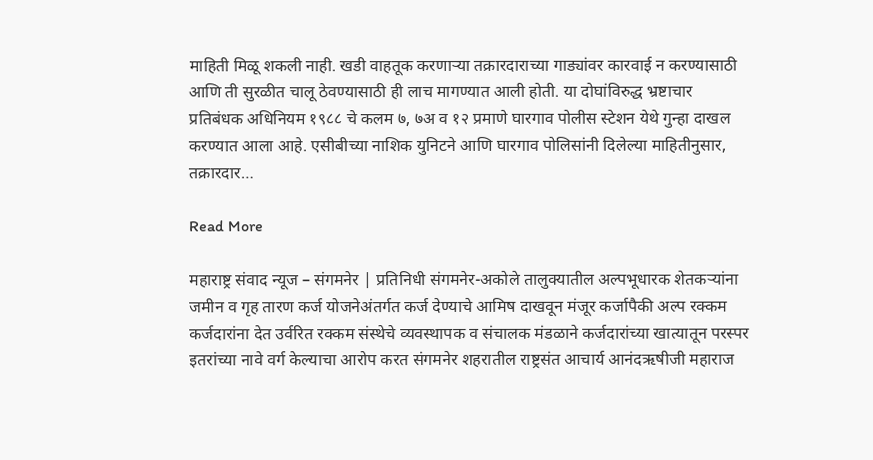माहिती मिळू शकली नाही. खडी वाहतूक करणाऱ्या तक्रारदाराच्या गाड्यांवर कारवाई न करण्यासाठी आणि ती सुरळीत चालू ठेवण्यासाठी ही लाच मागण्यात आली होती. या दोघांविरुद्ध भ्रष्टाचार प्रतिबंधक अधिनियम १९८८ चे कलम ७, ७अ व १२ प्रमाणे घारगाव पोलीस स्टेशन येथे गुन्हा दाखल करण्यात आला आहे. एसीबीच्या नाशिक युनिटने आणि घारगाव पोलिसांनी दिलेल्या माहितीनुसार, तक्रारदार…

Read More

महाराष्ट्र संवाद न्यूज – संगमनेर | प्रतिनिधी संगमनेर-अकोले तालुक्यातील अल्पभूधारक शेतकऱ्यांना जमीन व गृह तारण कर्ज योजनेअंतर्गत कर्ज देण्याचे आमिष दाखवून मंजूर कर्जापैकी अल्प रक्कम कर्जदारांना देत उर्वरित रक्कम संस्थेचे व्यवस्थापक व संचालक मंडळाने कर्जदारांच्या खात्यातून परस्पर इतरांच्या नावे वर्ग केल्याचा आरोप करत संगमनेर शहरातील राष्ट्रसंत आचार्य आनंदऋषीजी महाराज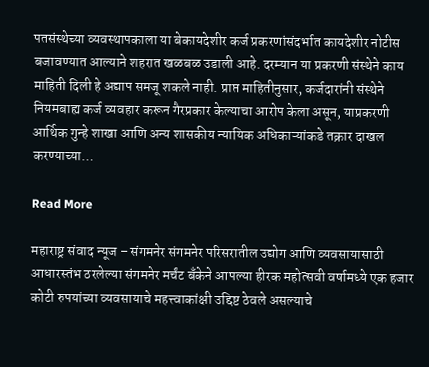पतसंस्थेच्या व्यवस्थापकाला या बेकायदेशीर कर्ज प्रकरणांसंदर्भात कायदेशीर नोटीस बजावण्यात आल्याने शहरात खळबळ उडाली आहे. दरम्यान या प्रकरणी संस्थेने काय माहिती दिली हे अद्याप समजू शकले नाही. प्राप्त माहितीनुसार, कर्जदारांनी संस्थेने नियमबाह्य कर्ज व्यवहार करून गैरप्रकार केल्याचा आरोप केला असून, याप्रकरणी आर्थिक गुन्हे शाखा आणि अन्य शासकीय न्यायिक अधिकाऱ्यांकडे तक्रार दाखल करण्याच्या…

Read More

महाराष्ट्र संवाद न्यूज – संगमनेर संगमनेर परिसरातील उद्योग आणि व्यवसायासाठी आधारस्तंभ ठरलेल्या संगमनेर मर्चंट बँकेने आपल्या हीरक महोत्सवी वर्षामध्ये एक हजार कोटी रुपयांच्या व्यवसायाचे महत्त्वाकांक्षी उद्दिष्ट ठेवले असल्याचे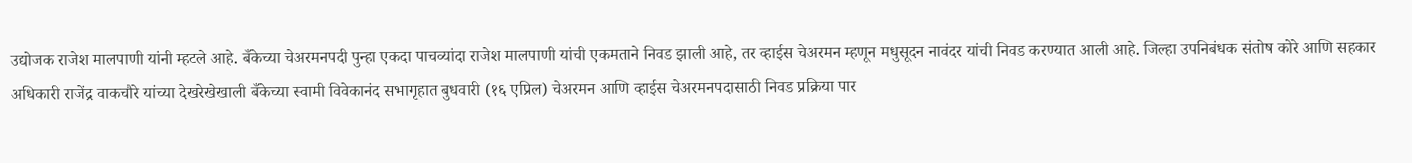उद्योजक राजेश मालपाणी यांनी म्हटले आहे. बँकेच्या चेअरमनपदी पुन्हा एकदा पाचव्यांदा राजेश मालपाणी यांची एकमताने निवड झाली आहे, तर व्हाईस चेअरमन म्हणून मधुसूदन नावंदर यांची निवड करण्यात आली आहे. जिल्हा उपनिबंधक संतोष कोरे आणि सहकार अधिकारी राजेंद्र वाकचौरे यांच्या देखरेखेखाली बँकेच्या स्वामी विवेकानंद सभागृहात बुधवारी (१६ एप्रिल) चेअरमन आणि व्हाईस चेअरमनपदासाठी निवड प्रक्रिया पार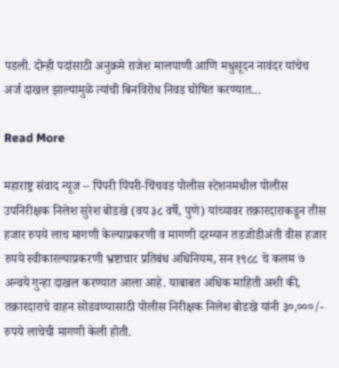पडली. दोन्ही पदांसाठी अनुक्रमे राजेश मालपाणी आणि मधुसूदन नावंदर यांचेच अर्ज दाखल झाल्यामुळे त्यांची बिनविरोध निवड घोषित करण्यात…

Read More

महाराष्ट्र संवाद न्यूज – पिंपरी पिंपरी-चिंचवड पोलीस स्टेशनमधील पोलीस उपनिरीक्षक निलेश सुरेश बोडखे (वय ३८ वर्षे, पुणे) यांच्यावर तक्रारदाराकडून तीस हजार रुपये लाच मागणी केल्याप्रकरणी व मागणी दरम्यान तडजोडीअंती वीस हजार रुपये स्वीकारल्याप्रकरणी भ्रष्टाचार प्रतिबंध अधिनियम, सन १९८८ चे कलम ७ अन्वये गुन्हा दाखल करण्यात आला आहे. याबाबत अधिक माहिती अशी की, तक्रारदाराचे वाहन सोडवण्यासाठी पोलीस निरीक्षक निलेश बोडखे यांनी ३०,०००/- रुपये लाचेची मागणी केली होती.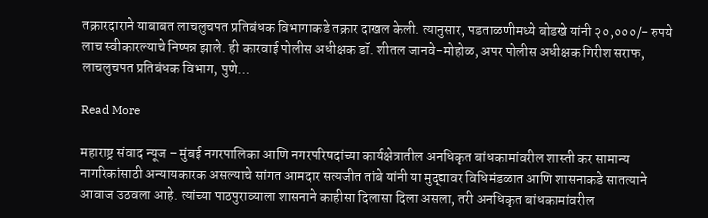तक्रारदाराने याबाबत लाचलुचपत प्रतिबंधक विभागाकडे तक्रार दाखल केली. त्यानुसार, पडताळणीमध्ये बोडखे यांनी २०,०००/- रुपये लाच स्वीकारल्याचे निष्पन्न झाले. ही कारवाई पोलीस अधीक्षक डॉ. शीतल जानवे-मोहोळ, अपर पोलीस अधीक्षक गिरीश सराफ, लाचलुचपत प्रतिबंधक विभाग, पुणे…

Read More

महाराष्ट्र संवाद न्यूज – मुंबई नगरपालिका आणि नगरपरिषदांच्या कार्यक्षेत्रातील अनधिकृत बांधकामांवरील शास्ती कर सामान्य नागरिकांसाठी अन्यायकारक असल्याचे सांगत आमदार सत्यजीत तांबे यांनी या मुद्द्यावर विधिमंडळात आणि शासनाकडे सातत्याने आवाज उठवला आहे. त्यांच्या पाठपुराव्याला शासनाने काहीसा दिलासा दिला असला, तरी अनधिकृत बांधकामांवरील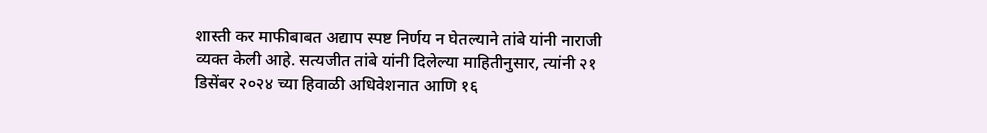शास्ती कर माफीबाबत अद्याप स्पष्ट निर्णय न घेतल्याने तांबे यांनी नाराजी व्यक्त केली आहे. सत्यजीत तांबे यांनी दिलेल्या माहितीनुसार, त्यांनी २१ डिसेंबर २०२४ च्या हिवाळी अधिवेशनात आणि १६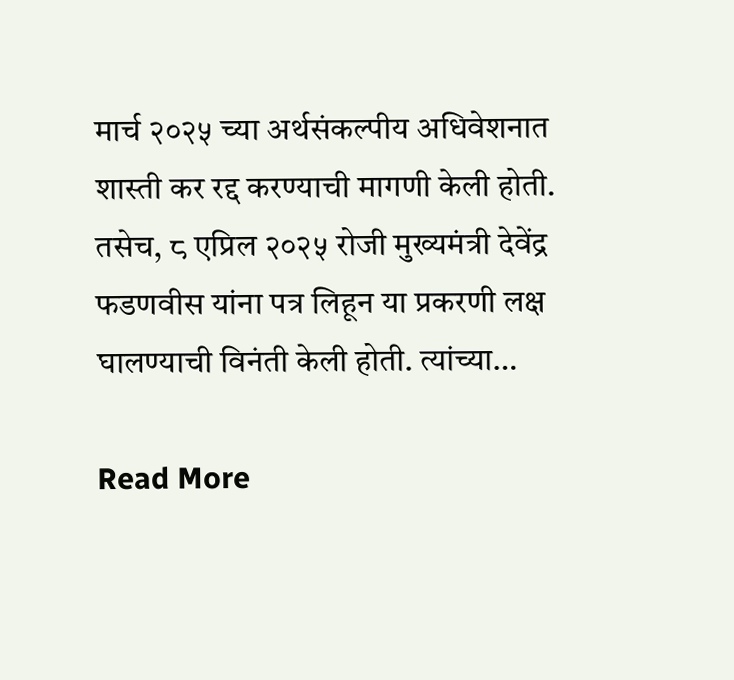मार्च २०२५ च्या अर्थसंकल्पीय अधिवेशनात शास्ती कर रद्द करण्याची मागणी केली होती. तसेच, ८ एप्रिल २०२५ रोजी मुख्यमंत्री देवेंद्र फडणवीस यांना पत्र लिहून या प्रकरणी लक्ष घालण्याची विनंती केली होती. त्यांच्या…

Read More